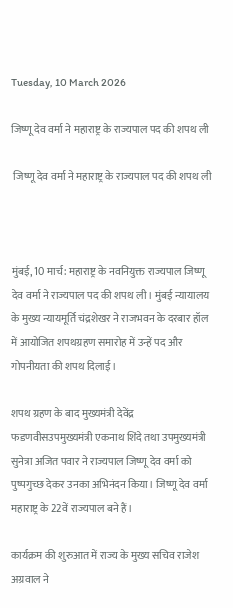Tuesday, 10 March 2026

जिष्णू देव वर्मा ने महाराष्ट्र के राज्यपाल पद की शपथ ली

 जिष्णू देव वर्मा ने महाराष्ट्र के राज्यपाल पद की शपथ ली



मुंबई, 10 मार्च: महाराष्ट्र के नवनियुक्त राज्यपाल जिष्णू देव वर्मा ने राज्यपाल पद की शपथ ली। मुंबई न्यायालय के मुख्य न्यायमूर्ति चंद्रशेखर ने राजभवन के दरबार हॉल में आयोजित शपथग्रहण समारोह में उन्हें पद और गोपनीयता की शपथ दिलाई।

शपथ ग्रहण के बाद मुख्यमंत्री देवेंद्र फडणवीसउपमुख्यमंत्री एकनाथ शिंदे तथा उपमुख्यमंत्री सुनेत्रा अजित पवार ने राज्यपाल जिष्णू देव वर्मा को पुष्पगुच्छ देकर उनका अभिनंदन किया। जिष्णू देव वर्मा महाराष्ट्र के 22वें राज्यपाल बने हैं।

कार्यक्रम की शुरुआत में राज्य के मुख्य सचिव राजेश अग्रवाल ने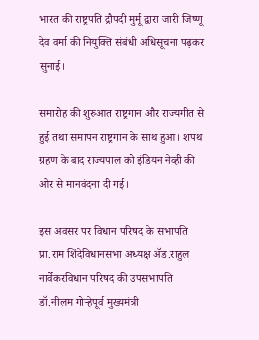भारत की राष्ट्रपति द्रौपदी मुर्मू द्वारा जारी जिष्णू देव वर्मा की नियुक्ति संबंधी अधिसूचना पढ़कर सुनाई।

समारोह की शुरुआत राष्ट्रगान और राज्यगीत से हुई तथा समापन राष्ट्रगान के साथ हुआ। शपथ ग्रहण के बाद राज्यपाल को इंडियन नेव्ही की ओर से मानवंदना दी गई।

इस अवसर पर विधान परिषद के सभापति प्रा.राम शिंदेविधानसभा अध्यक्ष ॲड.राहुल नार्वेकरविधान परिषद की उपसभापति डॉ.नीलम गोऱ्हेपूर्व मुख्यमंत्री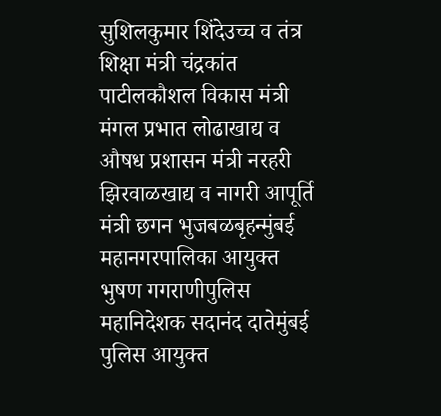सुशिलकुमार शिंदेउच्च व तंत्र शिक्षा मंत्री चंद्रकांत पाटीलकौशल विकास मंत्री मंगल प्रभात लोढाखाद्य व औषध प्रशासन मंत्री नरहरी झिरवाळखाद्य व नागरी आपूर्ति मंत्री छगन भुजबळबृहन्मुंबई महानगरपालिका आयुक्त भुषण गगराणीपुलिस महानिदेशक सदानंद दातेमुंबई पुलिस आयुक्त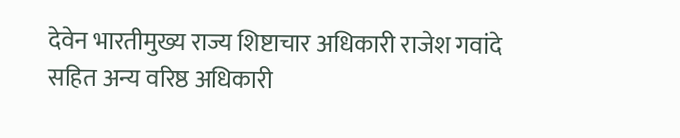देवेन भारतीमुख्य राज्य शिष्टाचार अधिकारी राजेश गवांदे सहित अन्य वरिष्ठ अधिकारी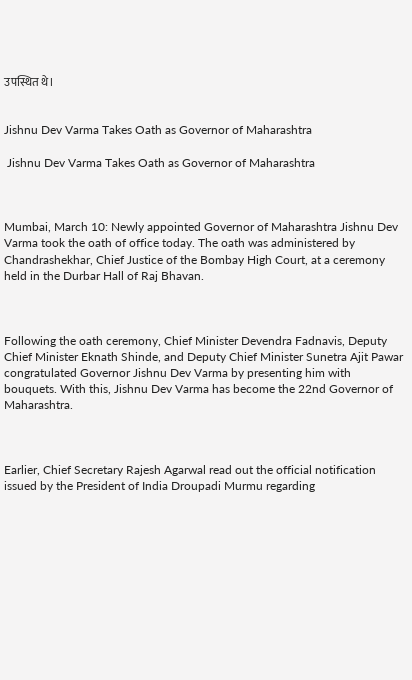उपस्थित थे।


Jishnu Dev Varma Takes Oath as Governor of Maharashtra

 Jishnu Dev Varma Takes Oath as Governor of Maharashtra



Mumbai, March 10: Newly appointed Governor of Maharashtra Jishnu Dev Varma took the oath of office today. The oath was administered by Chandrashekhar, Chief Justice of the Bombay High Court, at a ceremony held in the Durbar Hall of Raj Bhavan.



Following the oath ceremony, Chief Minister Devendra Fadnavis, Deputy Chief Minister Eknath Shinde, and Deputy Chief Minister Sunetra Ajit Pawar congratulated Governor Jishnu Dev Varma by presenting him with bouquets. With this, Jishnu Dev Varma has become the 22nd Governor of Maharashtra.



Earlier, Chief Secretary Rajesh Agarwal read out the official notification issued by the President of India Droupadi Murmu regarding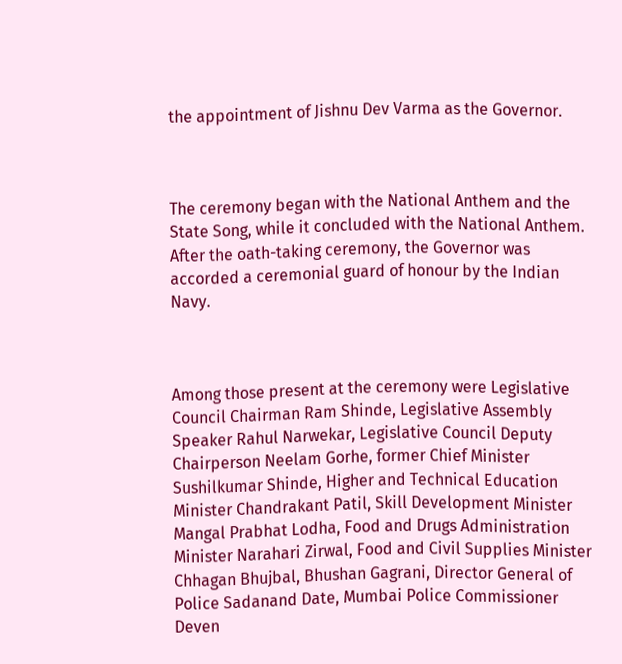the appointment of Jishnu Dev Varma as the Governor.



The ceremony began with the National Anthem and the State Song, while it concluded with the National Anthem. After the oath-taking ceremony, the Governor was accorded a ceremonial guard of honour by the Indian Navy.



Among those present at the ceremony were Legislative Council Chairman Ram Shinde, Legislative Assembly Speaker Rahul Narwekar, Legislative Council Deputy Chairperson Neelam Gorhe, former Chief Minister Sushilkumar Shinde, Higher and Technical Education Minister Chandrakant Patil, Skill Development Minister Mangal Prabhat Lodha, Food and Drugs Administration Minister Narahari Zirwal, Food and Civil Supplies Minister Chhagan Bhujbal, Bhushan Gagrani, Director General of Police Sadanand Date, Mumbai Police Commissioner Deven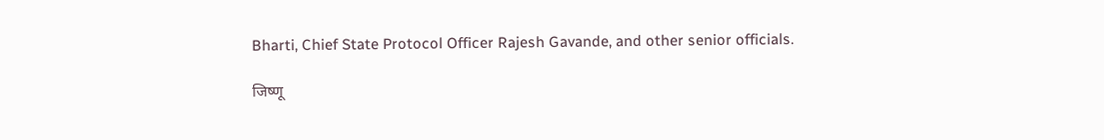Bharti, Chief State Protocol Officer Rajesh Gavande, and other senior officials.

जिष्णू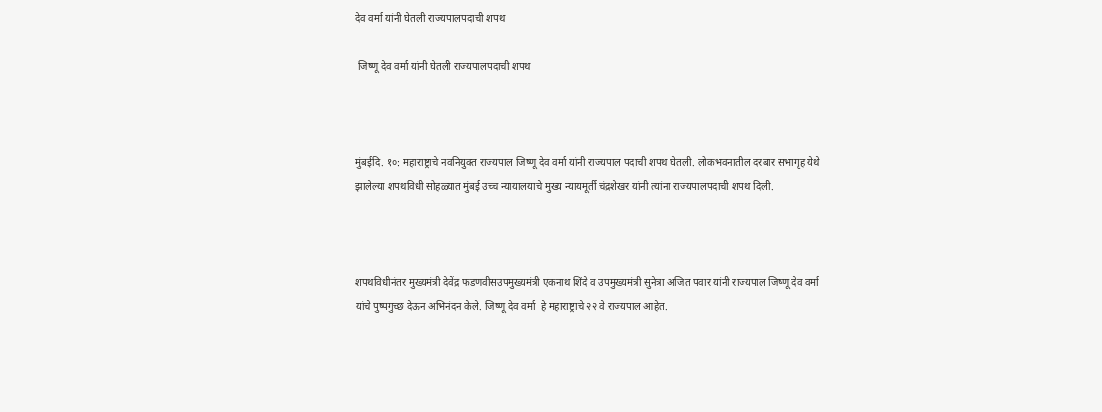देव वर्मा यांनी घेतली राज्यपालपदाची शपथ

 जिष्णू देव वर्मा यांनी घेतली राज्यपालपदाची शपथ



मुंबईदि. १०: महाराष्ट्राचे नवनियुक्त राज्यपाल जिष्णू देव वर्मा यांनी राज्यपाल पदाची शपथ घेतली. लोकभवनातील दरबार सभागृह येथे झालेल्या शपथविधी सोहळ्यात मुंबई उच्च न्यायालयाचे मुख्य न्यायमूर्ती चंद्रशेखर यांनी त्यांना राज्यपालपदाची शपथ दिली.



शपथविधीनंतर मुख्यमंत्री देवेंद्र फडणवीसउपमुख्यमंत्री एकनाथ शिंदे व उपमुख्यमंत्री सुनेत्रा अजित पवार यांनी राज्यपाल जिष्णू देव वर्मा यांचे पुष्पगुच्छ देऊन अभिनंदन केले. जिष्णू देव वर्मा  हे महाराष्ट्राचे २२ वे राज्यपाल आहेत.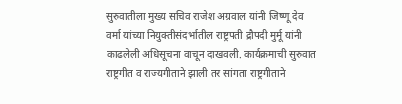सुरुवातीला मुख्य सचिव राजेश अग्रवाल यांनी जिष्णू देव वर्मा यांच्या नियुक्तीसंदर्भातील राष्ट्रपती द्रौपदी मुर्मू यांनी काढलेली अधिसूचना वाचून दाखवली. कार्यक्रमाची सुरुवात राष्ट्रगीत व राज्यगीताने झाली तर सांगता राष्ट्रगीताने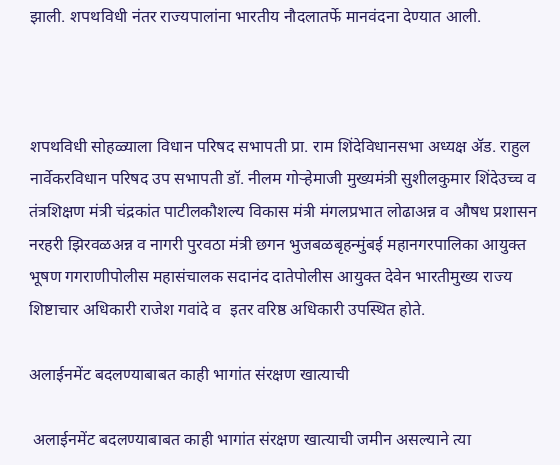झाली. शपथविधी नंतर राज्यपालांना भारतीय नौदलातर्फे मानवंदना देण्यात आली.



शपथविधी सोहळ्याला विधान परिषद सभापती प्रा. राम शिंदेविधानसभा अध्यक्ष ॲड. राहुल नार्वेकरविधान परिषद उप सभापती डॉ. नीलम गोऱ्हेमाजी मुख्यमंत्री सुशीलकुमार शिंदेउच्च व तंत्रशिक्षण मंत्री चंद्रकांत पाटीलकौशल्य विकास मंत्री मंगलप्रभात लोढाअन्न व औषध प्रशासन नरहरी झिरवळअन्न व नागरी पुरवठा मंत्री छगन भुजबळबृहन्मुंबई महानगरपालिका आयुक्त भूषण गगराणीपोलीस महासंचालक सदानंद दातेपोलीस आयुक्त देवेन भारतीमुख्य राज्य शिष्टाचार अधिकारी राजेश गवांदे व  इतर वरिष्ठ अधिकारी उपस्थित होते.

अलाईनमेंट बदलण्याबाबत काही भागांत संरक्षण खात्याची

 अलाईनमेंट बदलण्याबाबत काही भागांत संरक्षण खात्याची जमीन असल्याने त्या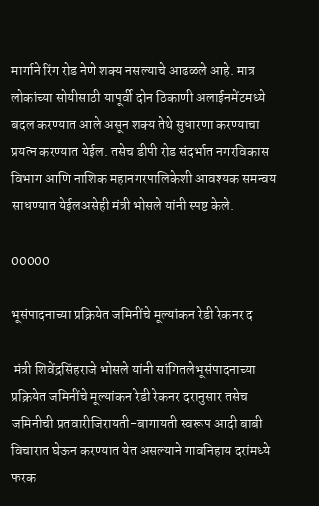मार्गाने रिंग रोड नेणे शक्य नसल्याचे आढळले आहे. मात्र लोकांच्या सोयीसाठी यापूर्वी दोन ठिकाणी अलाईनमेंटमध्ये बदल करण्यात आले असून शक्य तेथे सुधारणा करण्याचा प्रयत्न करण्यात येईल. तसेच डीपी रोड संदर्भात नगरविकास विभाग आणि नाशिक महानगरपालिकेशी आवश्यक समन्वय साधण्यात येईलअसेही मंत्री भोसले यांनी स्पष्ट केले.

00000

भूसंपादनाच्या प्रक्रियेत जमिनींचे मूल्यांकन रेडी रेकनर द

 मंत्री शिवेंद्रसिंहराजे भोसले यांनी सांगितलेभूसंपादनाच्या प्रक्रियेत जमिनींचे मूल्यांकन रेडी रेकनर दरानुसार तसेच जमिनीची प्रतवारीजिरायती-बागायती स्वरूप आदी बाबी विचारात घेऊन करण्यात येत असल्याने गावनिहाय दरांमध्ये फरक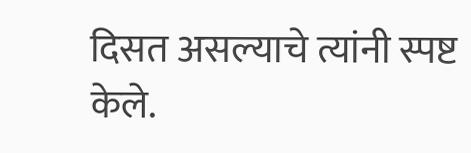दिसत असल्याचे त्यांनी स्पष्ट केले.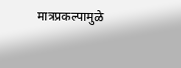मात्रप्रकल्पामुळे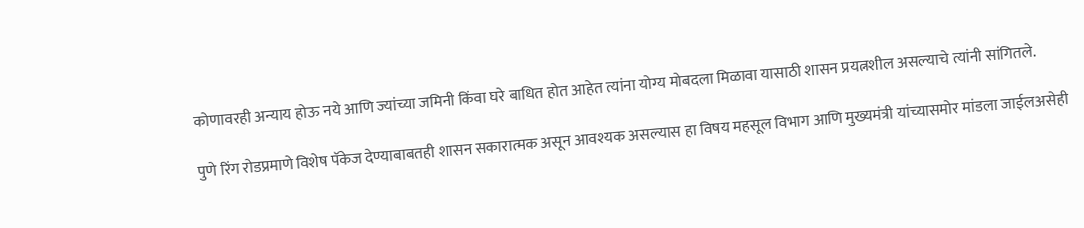कोणावरही अन्याय होऊ नये आणि ज्यांच्या जमिनी किंवा घरे बाधित होत आहेत त्यांना योग्य मोबदला मिळावा यासाठी शासन प्रयत्नशील असल्याचे त्यांनी सांगितले.

पुणे रिंग रोडप्रमाणे विशेष पॅकेज देण्याबाबतही शासन सकारात्मक असून आवश्यक असल्यास हा विषय महसूल विभाग आणि मुख्यमंत्री यांच्यासमोर मांडला जाईलअसेही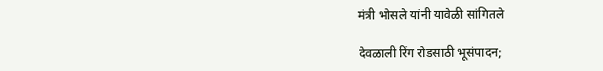मंत्री भोसले यांनी यावेळी सांगितले

देवळाली रिंग रोडसाठी भूसंपादन;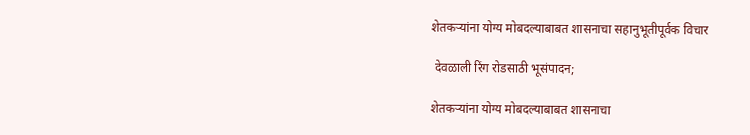शेतकऱ्यांना योग्य मोबदल्याबाबत शासनाचा सहानुभूतीपूर्वक विचार

 देवळाली रिंग रोडसाठी भूसंपादन;

शेतकऱ्यांना योग्य मोबदल्याबाबत शासनाचा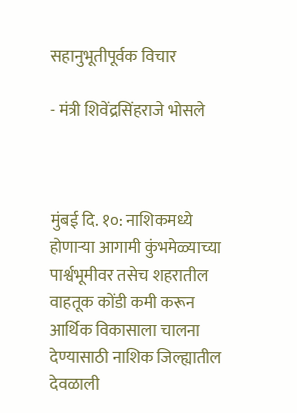सहानुभूतीपूर्वक विचार

- मंत्री शिवेंद्रसिंहराजे भोसले



मुंबई दि. १०: नाशिकमध्ये होणाऱ्या आगामी कुंभमेळ्याच्या पार्श्वभूमीवर तसेच शहरातील वाहतूक कोंडी कमी करून आर्थिक विकासाला चालना देण्यासाठी नाशिक जिल्ह्यातील देवळाली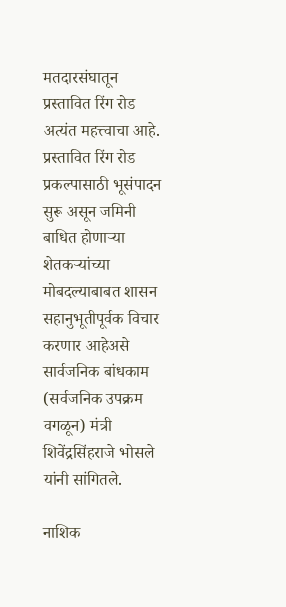मतदारसंघातून प्रस्तावित रिंग रोड अत्यंत महत्त्वाचा आहे. प्रस्तावित रिंग रोड प्रकल्पासाठी भूसंपादन सुरू असून जमिनी बाधित होणाऱ्या  शेतकऱ्यांच्या मोबदल्याबाबत शासन सहानुभूतीपूर्वक विचार करणार आहेअसे सार्वजनिक बांधकाम (सर्वजनिक उपक्रम वगळून) मंत्री शिवेंद्रसिंहराजे भोसले यांनी सांगितले.

नाशिक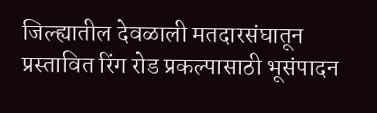जिल्ह्यातील देवळाली मतदारसंघातून प्रस्तावित रिंग रोड प्रकल्पासाठी भूसंपादन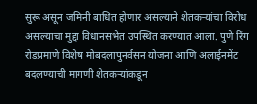सुरू असून जमिनी बाधित होणार असल्याने शेतकऱ्यांचा विरोध असल्याचा मुद्दा विधानसभेत उपस्थित करण्यात आला. पुणे रिंग रोडप्रमाणे विशेष मोबदलापुनर्वसन योजना आणि अलाईनमेंट बदलण्याची मागणी शेतकऱ्यांकडून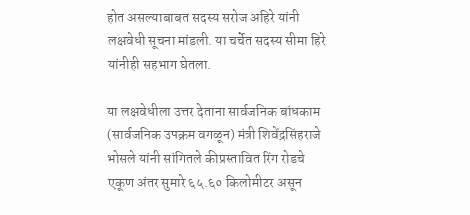होत असल्याबाबत सदस्य सरोज अहिरे यांनी लक्षवेधी सूचना मांडली. या चर्चेत सदस्य सीमा हिरे यांनीही सहभाग घेतला.

या लक्षवेधीला उत्तर देताना सार्वजनिक बांधकाम (सार्वजनिक उपक्रम वगळून) मंत्री शिवेंद्रसिंहराजे भोसले यांनी सांगितले कीप्रस्तावित रिंग रोडचे एकूण अंतर सुमारे ६५.६० किलोमीटर असून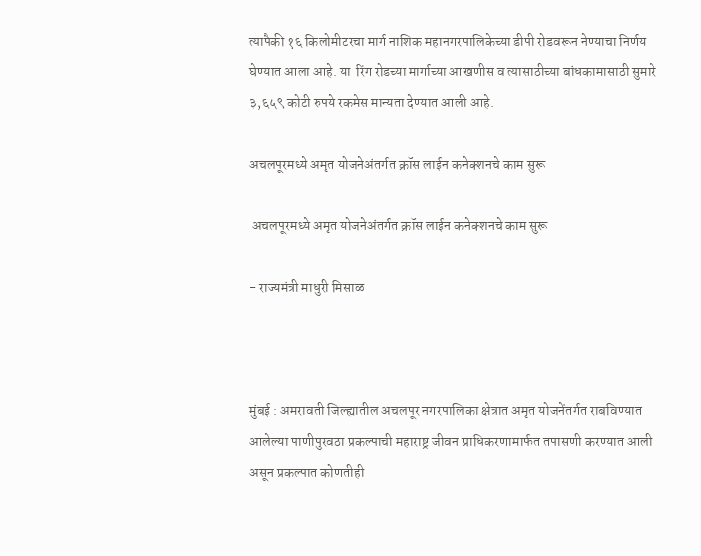त्यापैकी १६ किलोमीटरचा मार्ग नाशिक महानगरपालिकेच्या डीपी रोडवरून नेण्याचा निर्णय घेण्यात आला आहे. या  रिंग रोडच्या मार्गाच्या आखणीस व त्यासाठीच्या बांधकामासाठी सुमारे ३,६५९ कोटी रुपये रकमेस मान्यता देण्यात आली आहे.

अचलपूरमध्ये अमृत योजनेअंतर्गत क्रॉस लाईन कनेक्शनचे काम सुरू

 अचलपूरमध्ये अमृत योजनेअंतर्गत क्रॉस लाईन कनेक्शनचे काम सुरू

- राज्यमंत्री माधुरी मिसाळ



मुंबई : अमरावती जिल्ह्यातील अचलपूर नगरपालिका क्षेत्रात अमृत योजनेंतर्गत राबविण्यात आलेल्या पाणीपुरवठा प्रकल्पाची महाराष्ट्र जीवन प्राधिकरणामार्फत तपासणी करण्यात आली असून प्रकल्पात कोणतीही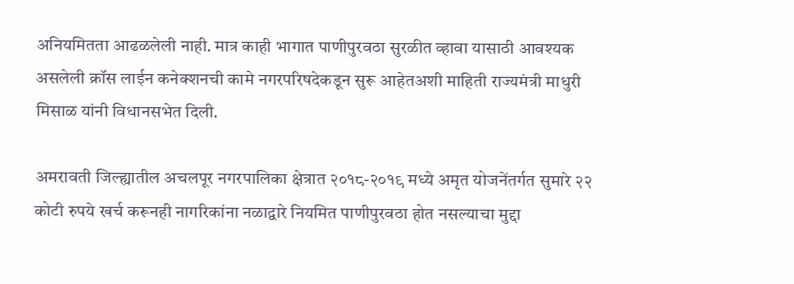अनियमितता आढळलेली नाही. मात्र काही भागात पाणीपुरवठा सुरळीत व्हावा यासाठी आवश्यक असलेली क्रॉस लाईन कनेक्शनची कामे नगरपरिषदेकडून सुरू आहेतअशी माहिती राज्यमंत्री माधुरी मिसाळ यांनी विधानसभेत दिली.

अमरावती जिल्ह्यातील अचलपूर नगरपालिका क्षेत्रात २०१८-२०१९ मध्ये अमृत योजनेंतर्गत सुमारे २२ कोटी रुपये खर्च करूनही नागरिकांना नळाद्वारे नियमित पाणीपुरवठा होत नसल्याचा मुद्दा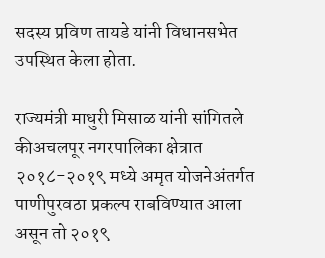सदस्य प्रविण तायडे यांनी विधानसभेत उपस्थित केला होता.

राज्यमंत्री माधुरी मिसाळ यांनी सांगितले कीअचलपूर नगरपालिका क्षेत्रात २०१८-२०१९ मध्ये अमृत योजनेअंतर्गत पाणीपुरवठा प्रकल्प राबविण्यात आला असून तो २०१९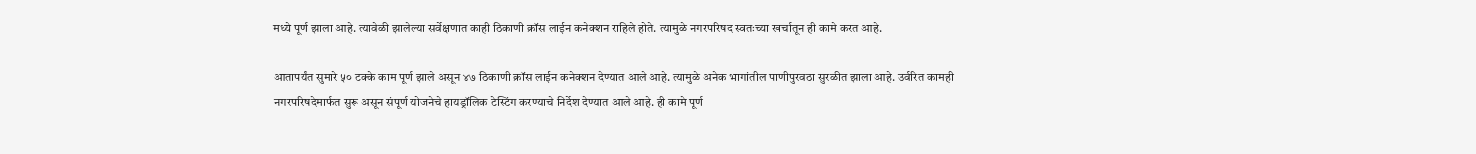मध्ये पूर्ण झाला आहे. त्यावेळी झालेल्या सर्वेक्षणात काही ठिकाणी क्रॉस लाईन कनेक्शन राहिले होते. त्यामुळे नगरपरिषद स्वतःच्या खर्चातून ही कामे करत आहे.

आतापर्यंत सुमारे ५० टक्के काम पूर्ण झाले असून ४७ ठिकाणी क्रॉस लाईन कनेक्शन देण्यात आले आहे. त्यामुळे अनेक भागांतील पाणीपुरवठा सुरळीत झाला आहे. उर्वरित कामही नगरपरिषदेमार्फत सुरू असून संपूर्ण योजनेचे हायड्रॉलिक टेस्टिंग करण्याचे निर्देश देण्यात आले आहे. ही कामे पूर्ण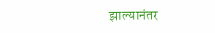झाल्यानंतर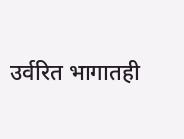उर्वरित भागातही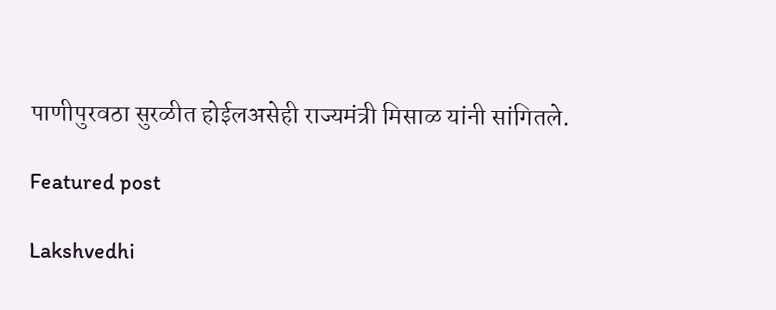पाणीपुरवठा सुरळीत होईलअसेही राज्यमंत्री मिसाळ यांनी सांगितले.

Featured post

Lakshvedhi